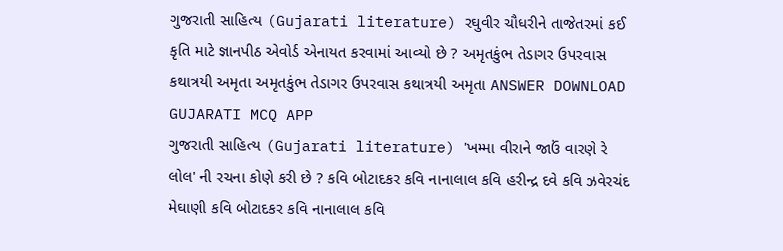ગુજરાતી સાહિત્ય (Gujarati literature) રઘુવીર ચૌધરીને તાજેતરમાં કઈ કૃતિ માટે જ્ઞાનપીઠ એવોર્ડ એનાયત કરવામાં આવ્યો છે ? અમૃતકુંભ તેડાગર ઉપરવાસ કથાત્રયી અમૃતા અમૃતકુંભ તેડાગર ઉપરવાસ કથાત્રયી અમૃતા ANSWER DOWNLOAD GUJARATI MCQ APP
ગુજરાતી સાહિત્ય (Gujarati literature) 'ખમ્મા વીરાને જાઉં વારણે રે લોલ' ની રચના કોણે કરી છે ? કવિ બોટાદકર કવિ નાનાલાલ કવિ હરીન્દ્ર દવે કવિ ઝવેરચંદ મેઘાણી કવિ બોટાદકર કવિ નાનાલાલ કવિ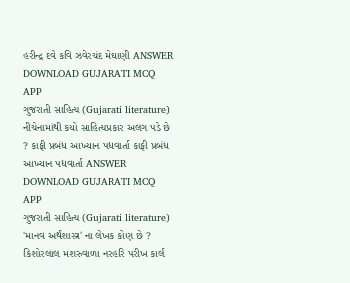હરીન્દ્ર દવે કવિ ઝવેરચંદ મેઘાણી ANSWER DOWNLOAD GUJARATI MCQ APP
ગુજરાતી સાહિત્ય (Gujarati literature) નીચેનામાંથી કયો સાહિત્યપ્રકાર અલગ પડે છે ? કાફી પ્રબંધ આખ્યાન પદ્યવાર્તા કાફી પ્રબંધ આખ્યાન પદ્યવાર્તા ANSWER DOWNLOAD GUJARATI MCQ APP
ગુજરાતી સાહિત્ય (Gujarati literature) 'માનવ અર્થશાસ્ત્ર' ના લેખક કોણ છે ? કિશોરલાલ મશરુવાળા નરહરિ પરીખ કાર્લ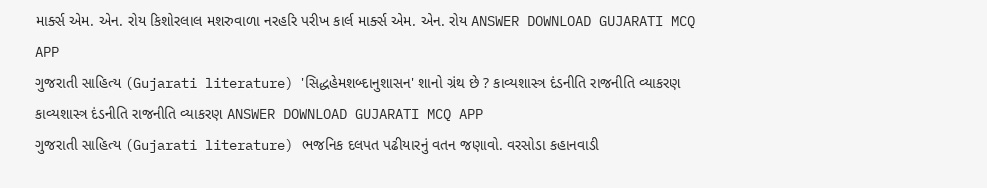માર્ક્સ એમ. એન. રોય કિશોરલાલ મશરુવાળા નરહરિ પરીખ કાર્લ માર્ક્સ એમ. એન. રોય ANSWER DOWNLOAD GUJARATI MCQ APP
ગુજરાતી સાહિત્ય (Gujarati literature) 'સિદ્ધહેમશબ્દાનુશાસન' શાનો ગ્રંથ છે ? કાવ્યશાસ્ત્ર દંડનીતિ રાજનીતિ વ્યાકરણ કાવ્યશાસ્ત્ર દંડનીતિ રાજનીતિ વ્યાકરણ ANSWER DOWNLOAD GUJARATI MCQ APP
ગુજરાતી સાહિત્ય (Gujarati literature) ભજનિક દલપત પઢીયારનું વતન જણાવો. વરસોડા કહાનવાડી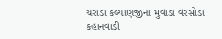ચરાડા કલ્યાણજીના મુવાડા વરસોડા કહાનવાડી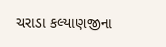ચરાડા કલ્યાણજીના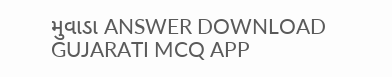મુવાડા ANSWER DOWNLOAD GUJARATI MCQ APP